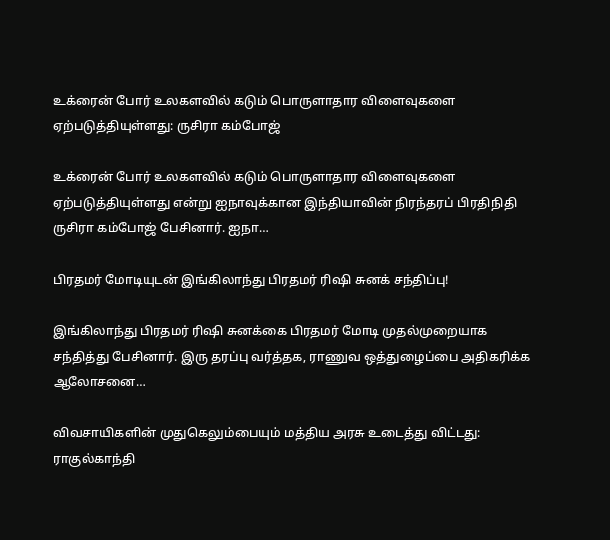உக்ரைன் போர் உலகளவில் கடும் பொருளாதார விளைவுகளை ஏற்படுத்தியுள்ளது: ருசிரா கம்போஜ்

உக்ரைன் போர் உலகளவில் கடும் பொருளாதார விளைவுகளை ஏற்படுத்தியுள்ளது என்று ஐநாவுக்கான இந்தியாவின் நிரந்தரப் பிரதிநிதி ருசிரா கம்போஜ் பேசினார். ஐநா…

பிரதமர் மோடியுடன் இங்கிலாந்து பிரதமர் ரிஷி சுனக் சந்திப்பு!

இங்கிலாந்து பிரதமர் ரிஷி சுனக்கை பிரதமர் மோடி முதல்முறையாக சந்தித்து பேசினார். இரு தரப்பு வர்த்தக, ராணுவ ஒத்துழைப்பை அதிகரிக்க ஆலோசனை…

விவசாயிகளின் முதுகெலும்பையும் மத்திய அரசு உடைத்து விட்டது: ராகுல்காந்தி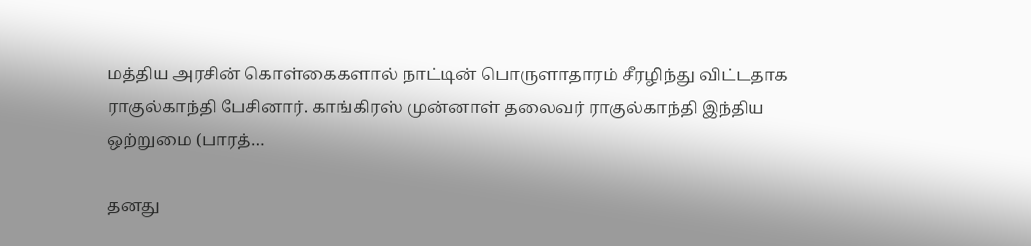மத்திய அரசின் கொள்கைகளால் நாட்டின் பொருளாதாரம் சீரழிந்து விட்டதாக ராகுல்காந்தி பேசினார். காங்கிரஸ் முன்னாள் தலைவர் ராகுல்காந்தி இந்திய ஒற்றுமை (பாரத்…

தனது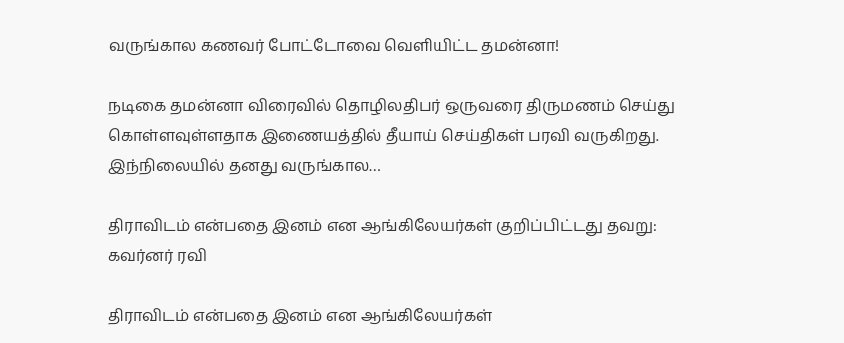வருங்கால கணவர் போட்டோவை வெளியிட்ட தமன்னா!

நடிகை தமன்னா விரைவில் தொழிலதிபர் ஒருவரை திருமணம் செய்து கொள்ளவுள்ளதாக இணையத்தில் தீயாய் செய்திகள் பரவி வருகிறது. இந்நிலையில் தனது வருங்கால…

திராவிடம் என்பதை இனம் என ஆங்கிலேயர்கள் குறிப்பிட்டது தவறு: கவர்னர் ரவி

திராவிடம் என்பதை இனம் என ஆங்கிலேயர்கள்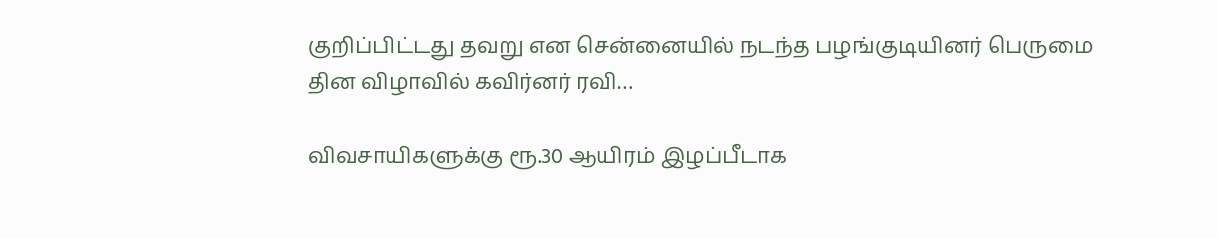குறிப்பிட்டது தவறு என சென்னையில் நடந்த பழங்குடியினர் பெருமை தின விழாவில் கவிர்னர் ரவி…

விவசாயிகளுக்கு ரூ.30 ஆயிரம் இழப்பீடாக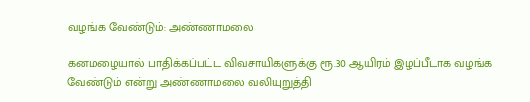வழங்க வேண்டும்: அண்ணாமலை

கனமழையால் பாதிக்கப்பட்ட விவசாயிகளுக்கு ரூ.30 ஆயிரம் இழப்பீடாக வழங்க வேண்டும் என்று அண்ணாமலை வலியுறுத்தி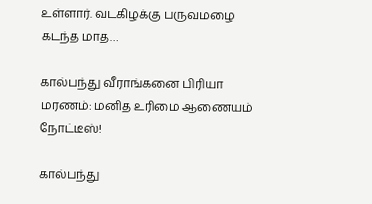உள்ளார். வடகிழக்கு பருவமழை கடந்த மாத…

கால்பந்து வீராங்கனை பிரியா மரணம்: மனித உரிமை ஆணையம் நோட்டீஸ்!

கால்பந்து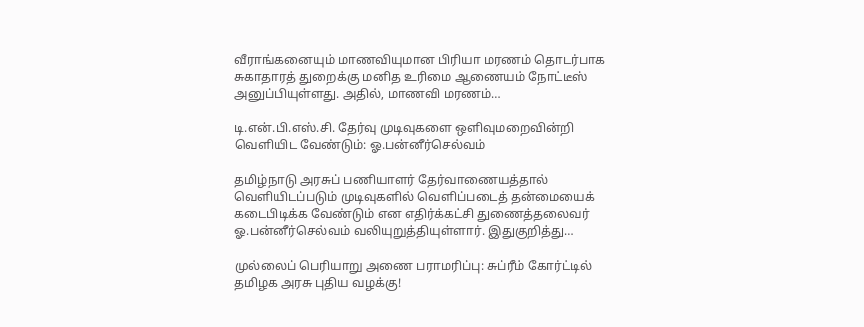வீராங்கனையும் மாணவியுமான பிரியா மரணம் தொடர்பாக சுகாதாரத் துறைக்கு மனித உரிமை ஆணையம் நோட்டீஸ் அனுப்பியுள்ளது. அதில், மாணவி மரணம்…

டி.என்.பி.எஸ்.சி. தேர்வு முடிவுகளை ஒளிவுமறைவின்றி வெளியிட வேண்டும்: ஓ.பன்னீர்செல்வம்

தமிழ்நாடு அரசுப் பணியாளர் தேர்வாணையத்தால் வெளியிடப்படும் முடிவுகளில் வெளிப்படைத் தன்மையைக் கடைபிடிக்க வேண்டும் என எதிர்க்கட்சி துணைத்தலைவர் ஓ.பன்னீர்செல்வம் வலியுறுத்தியுள்ளார். இதுகுறித்து…

முல்லைப் பெரியாறு அணை பராமரிப்பு: சுப்ரீம் கோர்ட்டில் தமிழக அரசு புதிய வழக்கு!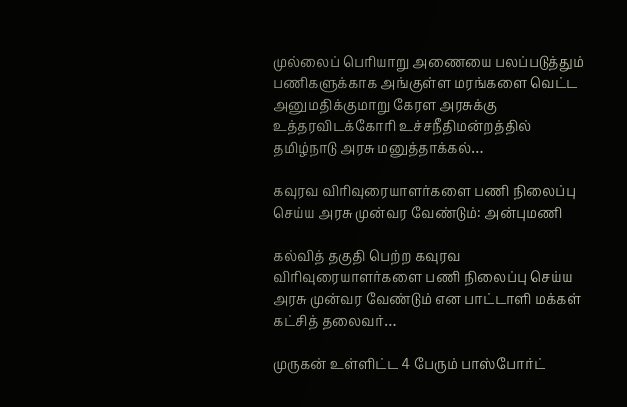முல்லைப் பெரியாறு அணையை பலப்படுத்தும் பணிகளுக்காக அங்குள்ள மரங்களை வெட்ட அனுமதிக்குமாறு கேரள அரசுக்கு உத்தரவிடக்கோரி உச்சநீதிமன்றத்தில் தமிழ்நாடு அரசு மனுத்தாக்கல்…

கவுரவ விரிவுரையாளர்களை பணி நிலைப்பு செய்ய அரசு முன்வர வேண்டும்: அன்புமணி

கல்வித் தகுதி பெற்ற கவுரவ விரிவுரையாளர்களை பணி நிலைப்பு செய்ய அரசு முன்வர வேண்டும் என பாட்டாளி மக்கள் கட்சித் தலைவர்…

முருகன் உள்ளிட்ட 4 பேரும் பாஸ்போர்ட்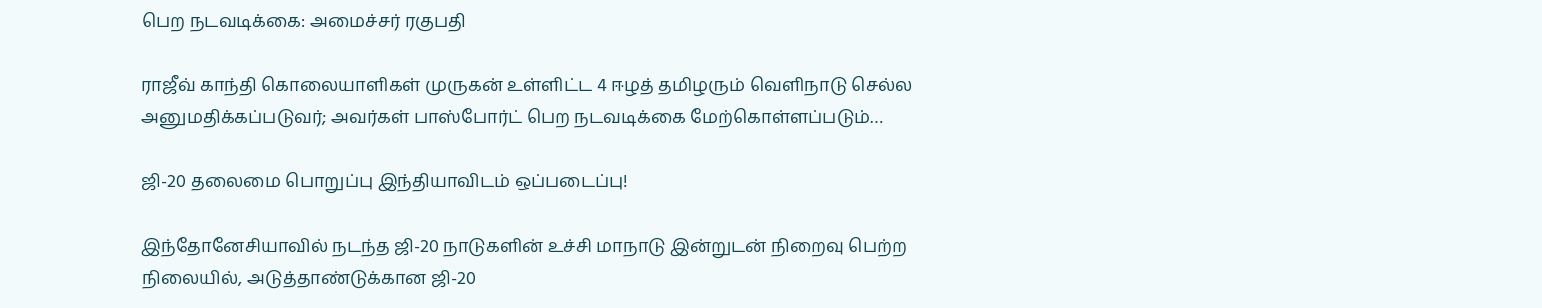பெற நடவடிக்கை: அமைச்சர் ரகுபதி

ராஜீவ் காந்தி கொலையாளிகள் முருகன் உள்ளிட்ட 4 ஈழத் தமிழரும் வெளிநாடு செல்ல அனுமதிக்கப்படுவர்; அவர்கள் பாஸ்போர்ட் பெற நடவடிக்கை மேற்கொள்ளப்படும்…

ஜி-20 தலைமை பொறுப்பு இந்தியாவிடம் ஒப்படைப்பு!

இந்தோனேசியாவில் நடந்த ஜி-20 நாடுகளின் உச்சி மாநாடு இன்றுடன் நிறைவு பெற்ற நிலையில், அடுத்தாண்டுக்கான ஜி-20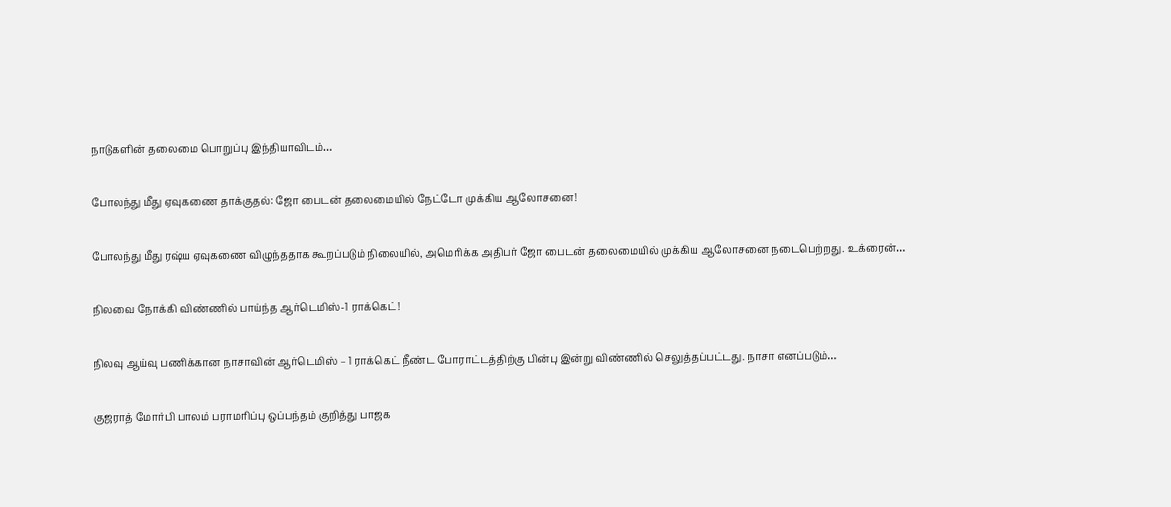நாடுகளின் தலைமை பொறுப்பு இந்தியாவிடம்…

போலந்து மீது ஏவுகணை தாக்குதல்: ஜோ பைடன் தலைமையில் நேட்டோ முக்கிய ஆலோசனை!

போலந்து மீது ரஷ்ய ஏவுகணை விழுந்ததாக கூறப்படும் நிலையில், அமெரிக்க அதிபர் ஜோ பைடன் தலைமையில் முக்கிய ஆலோசனை நடைபெற்றது. உக்ரைன்…

நிலவை நோக்கி விண்ணில் பாய்ந்த ஆர்டெமிஸ்-1 ராக்கெட்!

நிலவு ஆய்வு பணிக்கான நாசாவின் ஆர்டெமிஸ் – 1 ராக்கெட் நீண்ட போராட்டத்திற்கு பின்பு இன்று விண்ணில் செலுத்தப்பட்டது. நாசா எனப்படும்…

குஜராத் மோர்பி பாலம் பராமரிப்பு ஒப்பந்தம் குறித்து பாஜக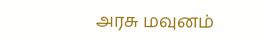அரசு மவுனம்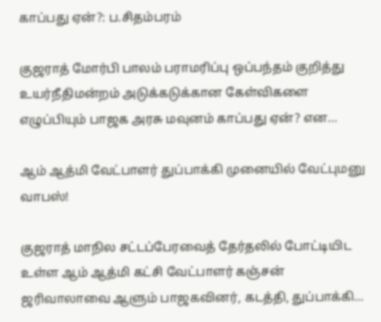காப்பது ஏன்?: ப.சிதம்பரம்

குஜராத் மோர்பி பாலம் பராமரிப்பு ஒப்பந்தம் குறித்து உயர்நீதிமன்றம் அடுக்கடுக்கான கேள்விகளை எழுப்பியும் பாஜக அரசு மவுனம் காப்பது ஏன்? என…

ஆம் ஆத்மி வேட்பாளர் துப்பாக்கி முனையில் வேட்புமனு வாபஸ்!

குஜராத் மாநில சட்டப்பேரவைத் தேர்தலில் போட்டியிட உள்ள ஆம் ஆத்மி கட்சி வேட்பாளர் கஞ்சன் ஜரிவாலாவை ஆளும் பாஜகவினர், கடத்தி, துப்பாக்கி…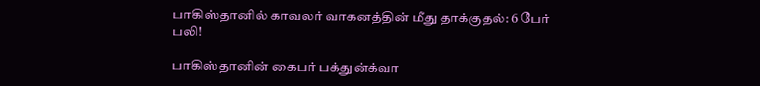பாகிஸ்தானில் காவலர் வாகனத்தின் மீது தாக்குதல்: 6 பேர் பலி!

பாகிஸ்தானின் கைபர் பக்துன்க்வா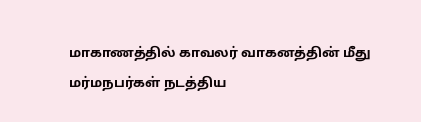மாகாணத்தில் காவலர் வாகனத்தின் மீது மர்மநபர்கள் நடத்திய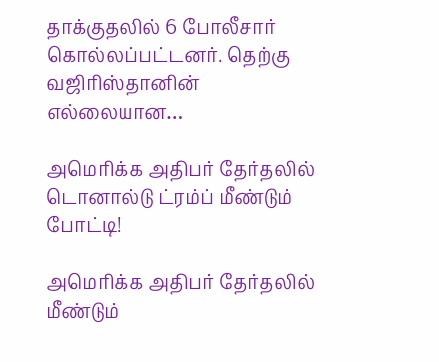தாக்குதலில் 6 போலீசார் கொல்லப்பட்டனர். தெற்கு வஜிரிஸ்தானின் எல்லையான…

அமெரிக்க அதிபர் தேர்தலில் டொனால்டு ட்ரம்ப் மீண்டும் போட்டி!

அமெரிக்க அதிபர் தேர்தலில் மீண்டும்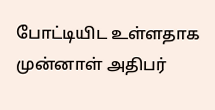போட்டியிட உள்ளதாக முன்னாள் அதிபர்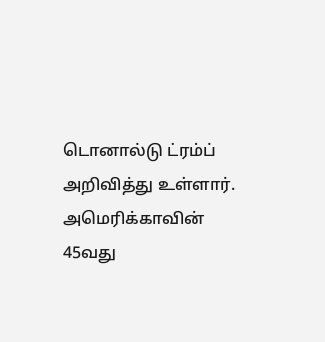டொனால்டு ட்ரம்ப் அறிவித்து உள்ளார். அமெரிக்காவின் 45வது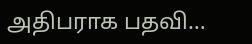அதிபராக பதவி…